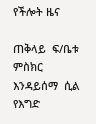የችሎት ዜና

ጠቅላይ  ፍ/ቤቱ  ምስክር  እንዳይሰማ  ሲል  የእግድ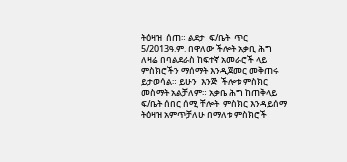ትዕዛዝ  ሰጠ። ልደታ  ፍ/ቤት  ጥር  5/2013ዓ.ም. በዋለው ችሎት አቃቢ ሕግ ለዛሬ በባልደራስ ከፍተኛ አመራሮች ላይ ምስክሮችን ማሰማት እንዲጀመር መቅጠሩ ይታወሳል። ይሁን  እንጅ  ችሎቱ ምስክር መስማት አልቻለም። አቃቤ ሕግ ከጠቅላይ ፍ/ቤት ሰበር ሰሚ ቸሎት  ምስክር እንዳይሰማ ትዕዛዝ አምጥቻለሁ በማለቱ ምስክሮች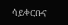ሳይቀርቡና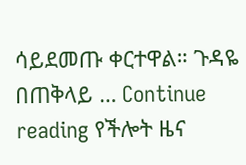ሳይደመጡ ቀርተዋል። ጉዳዬ በጠቅላይ … Continue reading የችሎት ዜና